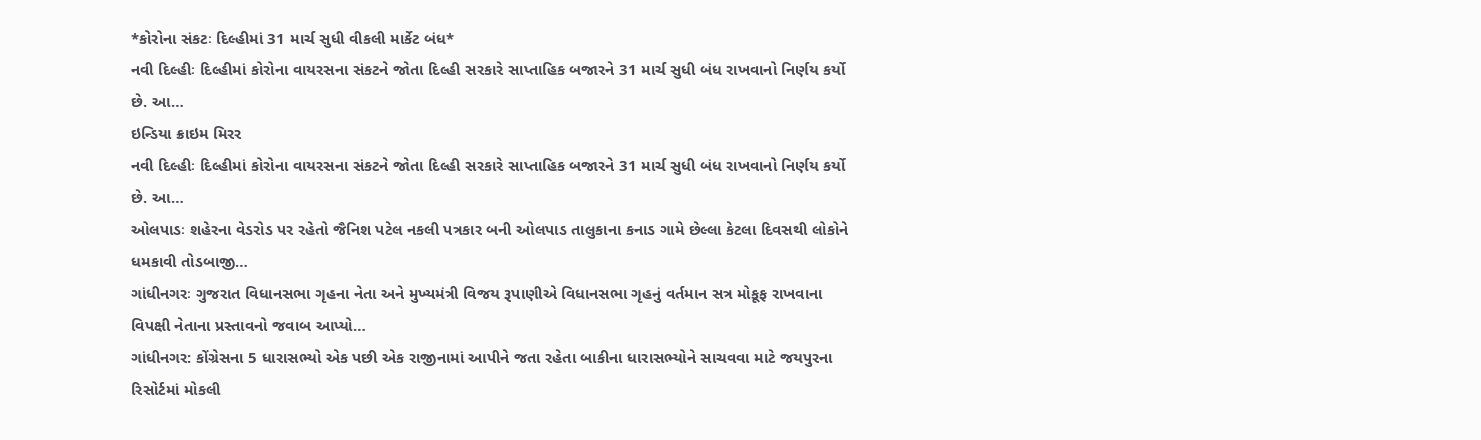*કોરોના સંકટઃ દિલ્હીમાં 31 માર્ચ સુધી વીકલી માર્કેટ બંધ*
નવી દિલ્હીઃ દિલ્હીમાં કોરોના વાયરસના સંકટને જોતા દિલ્હી સરકારે સાપ્તાહિક બજારને 31 માર્ચ સુધી બંધ રાખવાનો નિર્ણય કર્યો છે. આ…
ઇન્ડિયા ક્રાઇમ મિરર
નવી દિલ્હીઃ દિલ્હીમાં કોરોના વાયરસના સંકટને જોતા દિલ્હી સરકારે સાપ્તાહિક બજારને 31 માર્ચ સુધી બંધ રાખવાનો નિર્ણય કર્યો છે. આ…
ઓલપાડઃ શહેરના વેડરોડ પર રહેતો જૈનિશ પટેલ નકલી પત્રકાર બની ઓલપાડ તાલુકાના કનાડ ગામે છેલ્લા કેટલા દિવસથી લોકોને ધમકાવી તોડબાજી…
ગાંધીનગરઃ ગુજરાત વિધાનસભા ગૃહના નેતા અને મુખ્યમંત્રી વિજય રૂપાણીએ વિધાનસભા ગૃહનું વર્તમાન સત્ર મોકૂફ રાખવાના વિપક્ષી નેતાના પ્રસ્તાવનો જવાબ આપ્યો…
ગાંધીનગર: કોંગ્રેસના 5 ધારાસભ્યો એક પછી એક રાજીનામાં આપીને જતા રહેતા બાકીના ધારાસભ્યોને સાચવવા માટે જયપુરના રિસોર્ટમાં મોકલી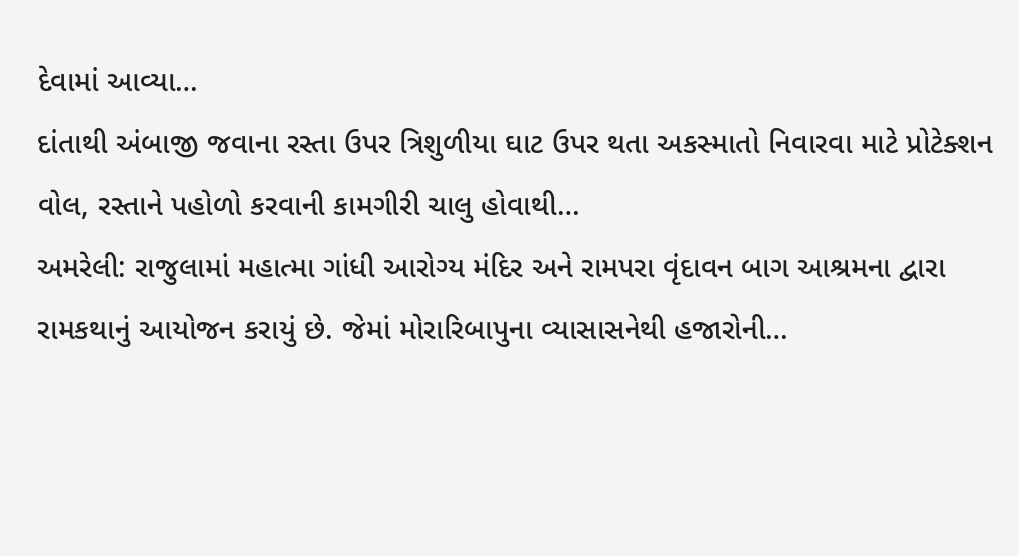દેવામાં આવ્યા…
દાંતાથી અંબાજી જવાના રસ્તા ઉપર ત્રિશુળીયા ઘાટ ઉપર થતા અકસ્માતો નિવારવા માટે પ્રોટેક્શન વોલ, રસ્તાને પહોળો કરવાની કામગીરી ચાલુ હોવાથી…
અમરેલી: રાજુલામાં મહાત્મા ગાંધી આરોગ્ય મંદિર અને રામપરા વૃંદાવન બાગ આશ્રમના દ્વારા રામકથાનું આયોજન કરાયું છે. જેમાં મોરારિબાપુના વ્યાસાસનેથી હજારોની…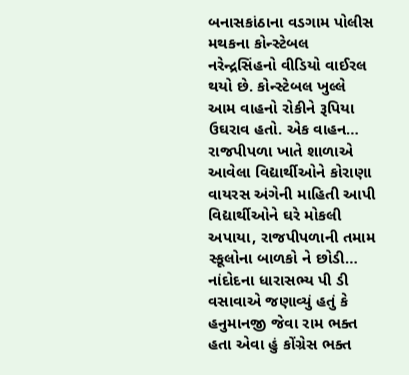બનાસકાંઠાના વડગામ પોલીસ મથકના કોન્સ્ટેબલ નરેન્દ્રસિંહનો વીડિયો વાઈરલ થયો છે. કોન્સ્ટેબલ ખુલ્લે આમ વાહનો રોકીને રૂપિયા ઉઘરાવ હતો. એક વાહન…
રાજપીપળા ખાતે શાળાએ આવેલા વિદ્યાર્થીઓને કોરાણા વાયરસ અંગેની માહિતી આપી વિદ્યાર્થીઓને ઘરે મોકલી અપાયા, રાજપીપળાની તમામ સ્કૂલોના બાળકો ને છોડી…
નાંદોદના ધારાસભ્ય પી ડી વસાવાએ જણાવ્યું હતું કે હનુમાનજી જેવા રામ ભક્ત હતા એવા હું કોંગ્રેસ ભક્ત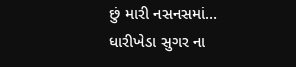છું મારી નસનસમાં…
ધારીખેડા સુગર ના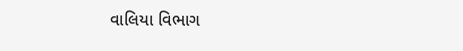વાલિયા વિભાગ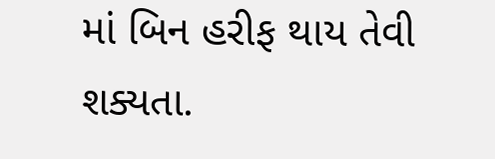માં બિન હરીફ થાય તેવી શક્યતા.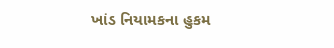ખાંડ નિયામકના હુકમ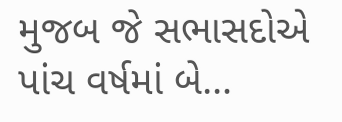મુજબ જે સભાસદોએ પાંચ વર્ષમાં બે…